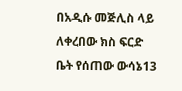በአዲሱ መጅሊስ ላይ ለቀረበው ክስ ፍርድ ቤት የሰጠው ውሳኔ13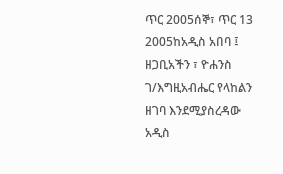ጥር 2005ሰኞ፣ ጥር 13 2005ከአዲስ አበባ ፤ ዘጋቢአችን ፣ ዮሐንስ ገ/እግዚአብሔር የላከልን ዘገባ እንደሚያስረዳው አዲስ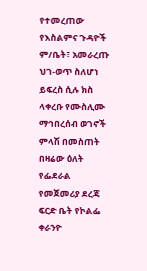የተመረጠው የእስልምና ጉዳዮች ም/ቤት፣ አመራረጡ ህገ-ወጥ ስለሆነ ይፍረስ ሲሉ ክስ ላቀረቡ የሙስሊሙ ማኅበረሰብ ወገኖች ምላሽ በመስጠት በዛሬው ዕለት የፌደራል የመጀመሪያ ደረጃ ፍርድ ቤት የኮልፌ ቀራንዮ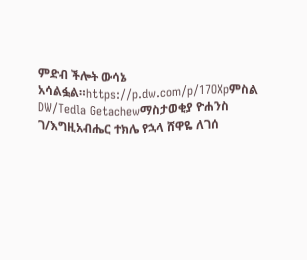ምድብ ችሎት ውሳኔ አሳልፏል።https://p.dw.com/p/17OXpምስል DW/Tedla Getachewማስታወቂያ ዮሐንስ ገ/እግዚአብሔር ተክሌ የኋላ ሸዋዬ ለገሰ